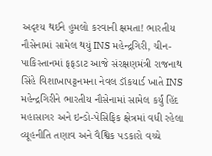અદૃશ્ય થઈને હુમલો કરવાની ક્ષમતા! ભારતીય નૌસેનામાં સામેલ થયું INS મહેન્દ્રગિરી, ચીન-પાકિસ્તાનમાં ફફડાટ આજે સંરક્ષણમંત્રી રાજનાથ સિંહે વિશાખાપટ્ટનમના નેવલ ડૉકયાર્ડ ખાતે INS મહેન્દ્રગિરીને ભારતીય નૌસેનામાં સામેલ કર્યું હિંદ મહાસાગર અને ઇન્ડો-પેસિફિક ક્ષેત્રમાં વધી રહેલા વ્યૂહનીતિ તણાવ અને વૈશ્વિક પડકારો વચ્ચે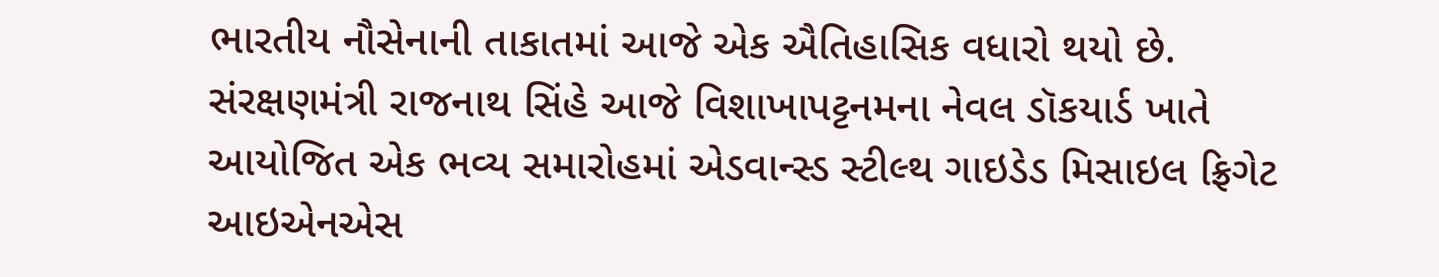ભારતીય નૌસેનાની તાકાતમાં આજે એક ઐતિહાસિક વધારો થયો છે. સંરક્ષણમંત્રી રાજનાથ સિંહે આજે વિશાખાપટ્ટનમના નેવલ ડૉકયાર્ડ ખાતે આયોજિત એક ભવ્ય સમારોહમાં એડવાન્સ્ડ સ્ટીલ્થ ગાઇડેડ મિસાઇલ ફ્રિગેટ આઇએનએસ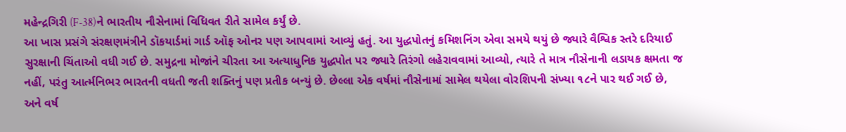મહેન્દ્રગિરી (F-38)ને ભારતીય નૌસેનામાં વિધિવત રીતે સામેલ કર્યું છે.
આ ખાસ પ્રસંગે સંરક્ષણમંત્રીને ડૉકયાર્ડમાં ગાર્ડ ઑફ ઓનર પણ આપવામાં આવ્યું હતું. આ યુદ્ધપોતનું કમિશનિંગ એવા સમયે થયું છે જ્યારે વૈશ્વિક સ્તરે દરિયાઈ સુરક્ષાની ચિંતાઓ વધી ગઈ છે. સમુદ્રના મોજાંને ચીરતા આ અત્યાધુનિક યુદ્ધપોત પર જ્યારે તિરંગો લહેરાવવામાં આવ્યો, ત્યારે તે માત્ર નૌસેનાની લડાયક ક્ષમતા જ નહીં, પરંતુ આર્ત્મનિભર ભારતની વધતી જતી શક્તિનું પણ પ્રતીક બન્યું છે. છેલ્લા એક વર્ષમાં નૌસેનામાં સામેલ થયેલા વોરશિપની સંખ્યા ૧૮ને પાર થઈ ગઈ છે, અને વર્ષ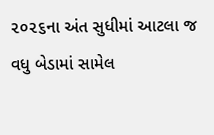૨૦૨૬ના અંત સુધીમાં આટલા જ વધુ બેડામાં સામેલ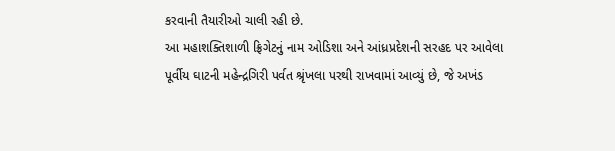કરવાની તૈયારીઓ ચાલી રહી છે.
આ મહાશક્તિશાળી ફ્રિગેટનું નામ ઓડિશા અને આંધ્રપ્રદેશની સરહદ પર આવેલા પૂર્વીય ઘાટની મહેન્દ્રગિરી પર્વત શ્રૃંખલા પરથી રાખવામાં આવ્યું છે, જે અખંડ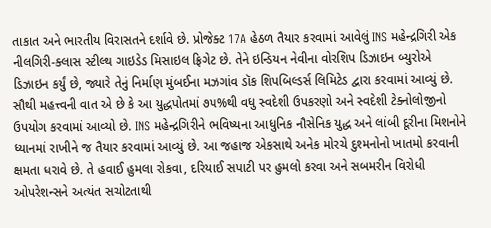તાકાત અને ભારતીય વિરાસતને દર્શાવે છે. પ્રોજેક્ટ 17A હેઠળ તૈયાર કરવામાં આવેલું INS મહેન્દ્રગિરી એક નીલગિરી-ક્લાસ સ્ટીલ્થ ગાઇડેડ મિસાઇલ ફ્રિગેટ છે. તેને ઇન્ડિયન નેવીના વોરશિપ ડિઝાઇન બ્યુરોએ ડિઝાઇન કર્યું છે, જ્યારે તેનું નિર્માણ મુંબઈના મઝગાંવ ડૉક શિપબિલ્ડર્સ લિમિટેડ દ્વારા કરવામાં આવ્યું છે. સૌથી મહત્ત્વની વાત એ છે કે આ યુદ્ધપોતમાં ૭૫%થી વધુ સ્વદેશી ઉપકરણો અને સ્વદેશી ટેક્નોલોજીનો ઉપયોગ કરવામાં આવ્યો છે. INS મહેન્દ્રગિરીને ભવિષ્યના આધુનિક નૌસેનિક યુદ્ધ અને લાંબી દૂરીના મિશનોને ધ્યાનમાં રાખીને જ તૈયાર કરવામાં આવ્યું છે. આ જહાજ એકસાથે અનેક મોરચે દુશ્મનોનો ખાતમો કરવાની ક્ષમતા ધરાવે છે. તે હવાઈ હુમલા રોકવા, દરિયાઈ સપાટી પર હુમલો કરવા અને સબમરીન વિરોધી ઓપરેશન્સને અત્યંત સચોટતાથી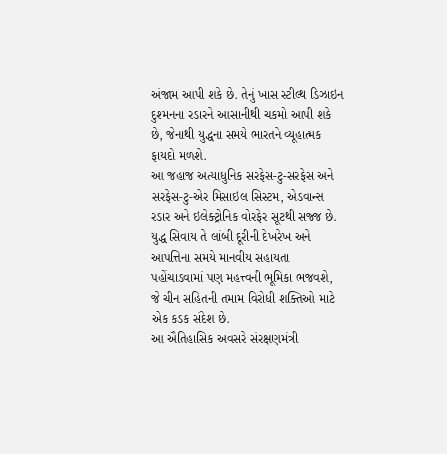અંજામ આપી શકે છે. તેનું ખાસ સ્ટીલ્થ ડિઝાઇન દુશ્મનના રડારને આસાનીથી ચકમો આપી શકે છે, જેનાથી યુદ્ધના સમયે ભારતને વ્યૂહાત્મક ફાયદો મળશે.
આ જહાજ અત્યાધુનિક સરફેસ-ટુ-સરફેસ અને સરફેસ-ટુ-એર મિસાઇલ સિસ્ટમ, એડવાન્સ રડાર અને ઇલેક્ટ્રોનિક વોરફેર સૂટથી સજ્જ છે. યુદ્ધ સિવાય તે લાંબી દૂરીની દેખરેખ અને આપત્તિના સમયે માનવીય સહાયતા પહોંચાડવામાં પણ મહત્ત્વની ભૂમિકા ભજવશે, જે ચીન સહિતની તમામ વિરોધી શક્તિઓ માટે એક કડક સંદેશ છે.
આ ઐતિહાસિક અવસરે સંરક્ષણમંત્રી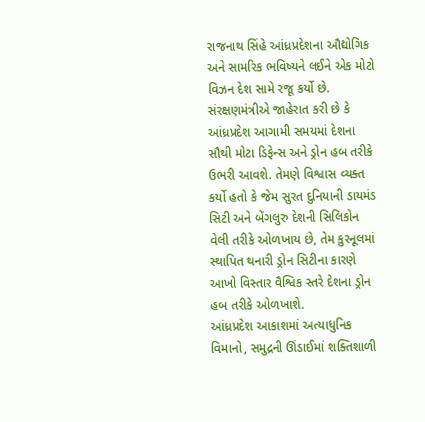રાજનાથ સિંહે આંધ્રપ્રદેશના ઔદ્યોગિક અને સામરિક ભવિષ્યને લઈને એક મોટો વિઝન દેશ સામે રજૂ કર્યો છે. સંરક્ષણમંત્રીએ જાહેરાત કરી છે કે આંધ્રપ્રદેશ આગામી સમયમાં દેશના સૌથી મોટા ડિફેન્સ અને ડ્રોન હબ તરીકે ઉભરી આવશે. તેમણે વિશ્વાસ વ્યક્ત કર્યો હતો કે જેમ સુરત દુનિયાની ડાયમંડ સિટી અને બેંગલુરુ દેશની સિલિકોન વેલી તરીકે ઓળખાય છે, તેમ કુરનૂલમાં સ્થાપિત થનારી ડ્રોન સિટીના કારણે આખો વિસ્તાર વૈશ્વિક સ્તરે દેશના ડ્રોન હબ તરીકે ઓળખાશે.
આંધ્રપ્રદેશ આકાશમાં અત્યાધુનિક વિમાનો, સમુદ્રની ઊંડાઈમાં શક્તિશાળી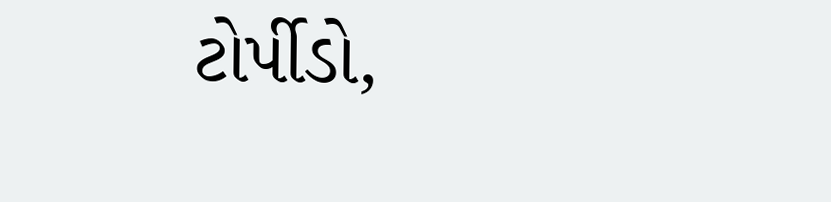ટોર્પીડો,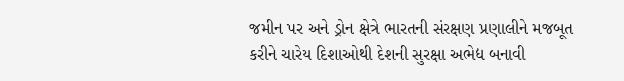જમીન પર અને ડ્રોન ક્ષેત્રે ભારતની સંરક્ષણ પ્રણાલીને મજબૂત કરીને ચારેય દિશાઓથી દેશની સુરક્ષા અભેદ્ય બનાવી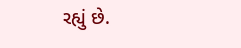રહ્યું છે.